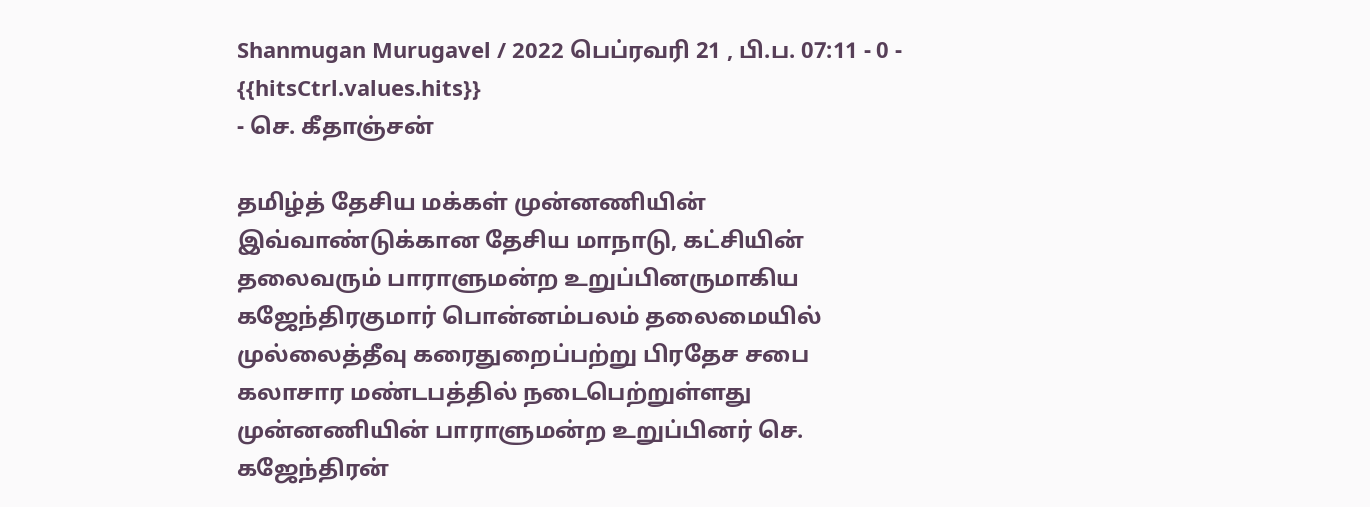Shanmugan Murugavel / 2022 பெப்ரவரி 21 , பி.ப. 07:11 - 0 - {{hitsCtrl.values.hits}}
- செ. கீதாஞ்சன்

தமிழ்த் தேசிய மக்கள் முன்னணியின் இவ்வாண்டுக்கான தேசிய மாநாடு, கட்சியின் தலைவரும் பாராளுமன்ற உறுப்பினருமாகிய கஜேந்திரகுமார் பொன்னம்பலம் தலைமையில் முல்லைத்தீவு கரைதுறைப்பற்று பிரதேச சபை கலாசார மண்டபத்தில் நடைபெற்றுள்ளது
முன்னணியின் பாராளுமன்ற உறுப்பினர் செ. கஜேந்திரன்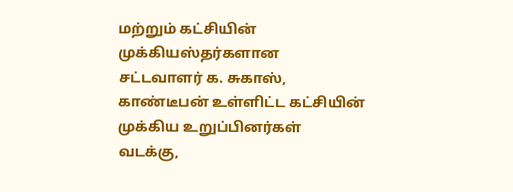மற்றும் கட்சியின் முக்கியஸ்தர்களான சட்டவாளர் க. சுகாஸ், காண்டீபன் உள்ளிட்ட கட்சியின் முக்கிய உறுப்பினர்கள் வடக்கு,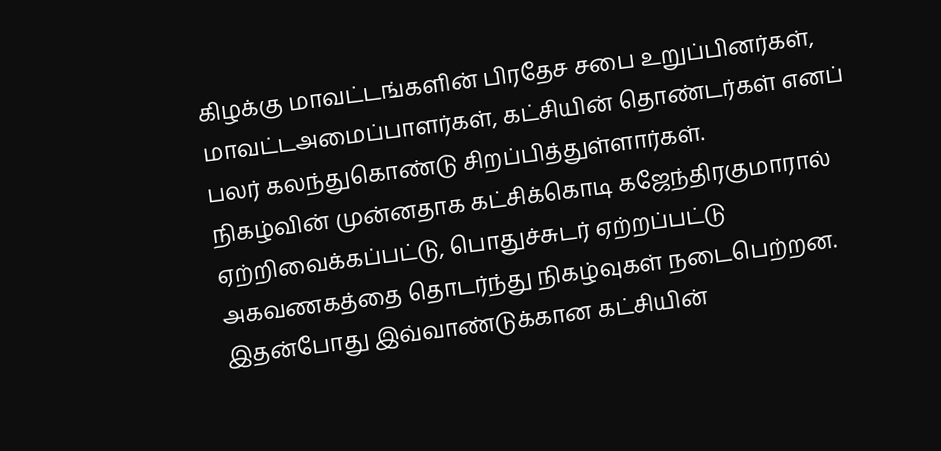கிழக்கு மாவட்டங்களின் பிரதேச சபை உறுப்பினர்கள், மாவட்டஅமைப்பாளர்கள், கட்சியின் தொண்டர்கள் எனப் பலர் கலந்துகொண்டு சிறப்பித்துள்ளார்கள்.
நிகழ்வின் முன்னதாக கட்சிக்கொடி கஜேந்திரகுமாரால் ஏற்றிவைக்கப்பட்டு, பொதுச்சுடர் ஏற்றப்பட்டு அகவணகத்தை தொடர்ந்து நிகழ்வுகள் நடைபெற்றன.
இதன்போது இவ்வாண்டுக்கான கட்சியின்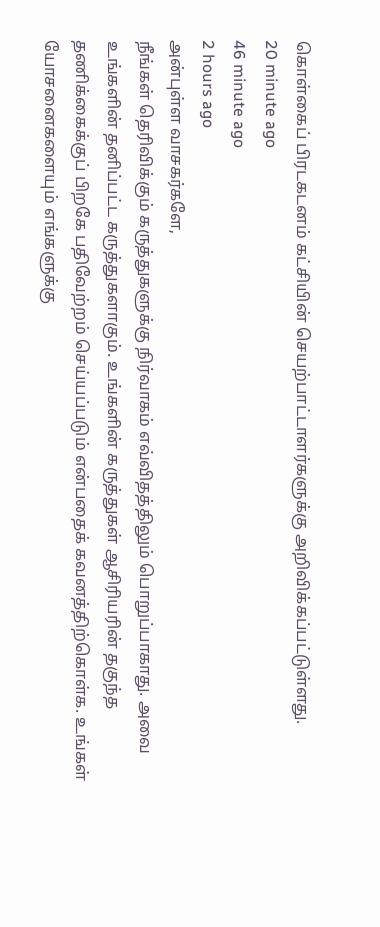கொள்கைப் பிரடகடனம் கட்சியின் செயற்பாட்டாளர்களுக்கு அறிவிக்கப்பட்டுள்ளது.
20 minute ago
46 minute ago
2 hours ago
அன்புள்ள வாசகர்களே,
நீங்கள் தெரிவிக்கும் கருத்துகளுக்கு நிர்வாகம் எவ்விதத்திலும் பொறுப்பாகாது. அவை உங்களின் தனிப்பட்ட கருத்துகளாகும். உங்களின் கருத்துகள் ஆசிரியரின் தகுந்த தணிக்கைக்குப் பிறகே பதிவேற்றம் செய்யப்படும் என்பதைக் கவனத்திற்கொள்க. உங்கள் யோசனைகளையும் எங்களுக்கு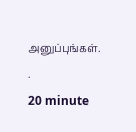அனுப்புங்கள். .
20 minute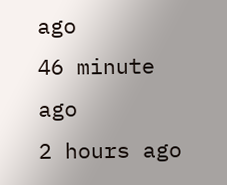ago
46 minute ago
2 hours ago